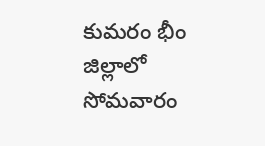కుమరం భీం జిల్లాలో సోమవారం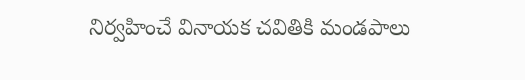నిర్వహించే వినాయక చవితికి మండపాలు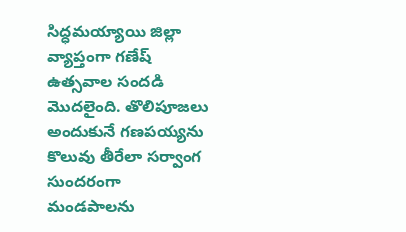సిద్ధమయ్యాయి జిల్లా వ్యాప్తంగా గణేష్ ఉత్సవాల సందడి మొదలైంది. తొలిపూజలు అందుకునే గణపయ్యను కొలువు తీరేలా సర్వాంగ సుందరంగా మండపాలను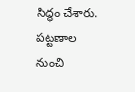సిద్ధం చేశారు. పట్టణాల నుంచి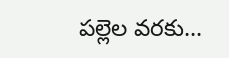పల్లెల వరకు...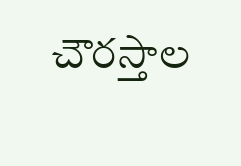చౌరస్తాల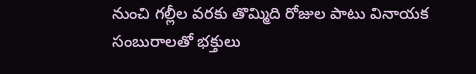నుంచి గల్లీల వరకు తొమ్మిది రోజుల పాటు వినాయక సంబురాలతో భక్తులు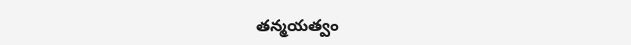తన్మయత్వం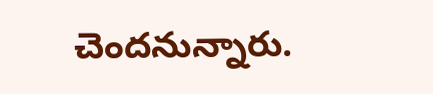చెందనున్నారు.